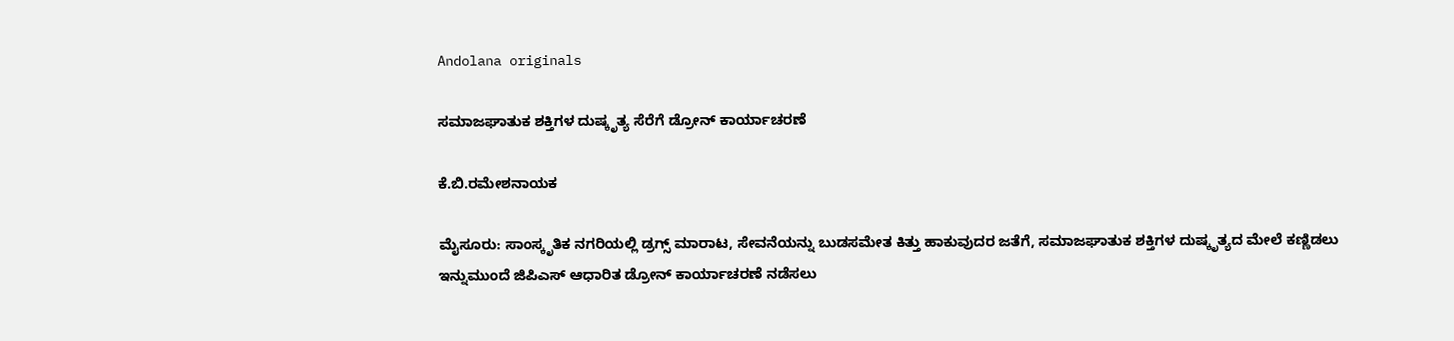Andolana originals

ಸಮಾಜಘಾತುಕ ಶಕ್ತಿಗಳ ದುಷ್ಕೃತ್ಯ ಸೆರೆಗೆ ಡ್ರೋನ್ ಕಾರ್ಯಾಚರಣೆ

ಕೆ.ಬಿ.ರಮೇಶನಾಯಕ

ಮೈಸೂರು: ಸಾಂಸ್ಕೃತಿಕ ನಗರಿಯಲ್ಲಿ ಡ್ರಗ್ಸ್ ಮಾರಾಟ, ಸೇವನೆಯನ್ನು ಬುಡಸಮೇತ ಕಿತ್ತು ಹಾಕುವುದರ ಜತೆಗೆ, ಸಮಾಜಘಾತುಕ ಶಕ್ತಿಗಳ ದುಷ್ಕೃತ್ಯದ ಮೇಲೆ ಕಣ್ಣಿಡಲು ಇನ್ನುಮುಂದೆ ಜಿಪಿಎಸ್ ಆಧಾರಿತ ಡ್ರೋನ್ ಕಾರ್ಯಾಚರಣೆ ನಡೆಸಲು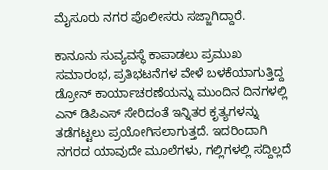ಮೈಸೂರು ನಗರ ಪೊಲೀಸರು ಸಜ್ಜಾಗಿದ್ದಾರೆ.

ಕಾನೂನು ಸುವ್ಯವಸ್ಥೆ ಕಾಪಾಡಲು ಪ್ರಮುಖ ಸಮಾರಂಭ, ಪ್ರತಿಭಟನೆಗಳ ವೇಳೆ ಬಳಕೆಯಾಗುತ್ತಿದ್ದ ಡ್ರೋನ್ ಕಾರ್ಯಾಚರಣೆಯನ್ನು ಮುಂದಿನ ದಿನಗಳಲ್ಲಿ ಎನ್ ಡಿಪಿಎಸ್ ಸೇರಿದಂತೆ ಇನ್ನಿತರ ಕೃತ್ಯಗಳನ್ನು ತಡೆಗಟ್ಟಲು ಪ್ರಯೋಗಿಸಲಾಗುತ್ತದೆ. ಇದರಿಂದಾಗಿ ನಗರದ ಯಾವುದೇ ಮೂಲೆಗಳು, ಗಲ್ಲಿಗಳಲ್ಲಿ ಸದ್ದಿಲ್ಲದೆ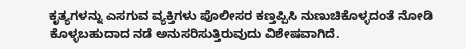ಕೃತ್ಯಗಳನ್ನು ಎಸಗುವ ವ್ಯಕ್ತಿಗಳು ಪೊಲೀಸರ ಕಣ್ತಪ್ಪಿಸಿ ನುಣುಚಿಕೊಳ್ಳದಂತೆ ನೋಡಿ ಕೊಳ್ಳಬಹುದಾದ ನಡೆ ಅನುಸರಿಸುತ್ತಿರುವುದು ವಿಶೇಷವಾಗಿದೆ.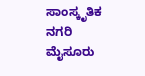ಸಾಂಸ್ಕೃತಿಕ ನಗರಿ ಮೈಸೂರು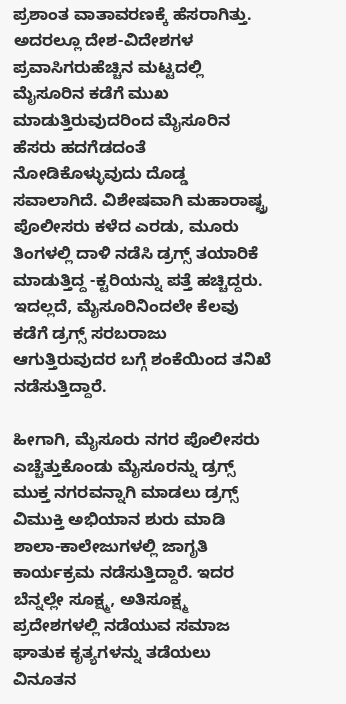ಪ್ರಶಾಂತ ವಾತಾವರಣಕ್ಕೆ ಹೆಸರಾಗಿತ್ತು. ಅದರಲ್ಲೂ ದೇಶ-ವಿದೇಶಗಳ ಪ್ರವಾಸಿಗರುಹೆಚ್ಚಿನ ಮಟ್ಟದಲ್ಲಿ ಮೈಸೂರಿನ ಕಡೆಗೆ ಮುಖ ಮಾಡುತ್ತಿರುವುದರಿಂದ ಮೈಸೂರಿನ ಹೆಸರು ಹದಗೆಡದಂತೆ ನೋಡಿಕೊಳ್ಳುವುದು ದೊಡ್ಡ ಸವಾಲಾಗಿದೆ. ವಿಶೇಷವಾಗಿ ಮಹಾರಾಷ್ಟ್ರ ಪೊಲೀಸರು ಕಳೆದ ಎರಡು, ಮೂರು ತಿಂಗಳಲ್ಲಿ ದಾಳಿ ನಡೆಸಿ ಡ್ರಗ್ಸ್ ತಯಾರಿಕೆ ಮಾಡುತ್ತಿದ್ದ -ಕ್ಟರಿಯನ್ನು ಪತ್ತೆ ಹಚ್ಚಿದ್ದರು. ಇದಲ್ಲದೆ, ಮೈಸೂರಿನಿಂದಲೇ ಕೆಲವು ಕಡೆಗೆ ಡ್ರಗ್ಸ್ ಸರಬರಾಜು ಆಗುತ್ತಿರುವುದರ ಬಗ್ಗೆ ಶಂಕೆಯಿಂದ ತನಿಖೆ ನಡೆಸುತ್ತಿದ್ದಾರೆ.

ಹೀಗಾಗಿ, ಮೈಸೂರು ನಗರ ಪೊಲೀಸರು ಎಚ್ಚೆತ್ತುಕೊಂಡು ಮೈಸೂರನ್ನು ಡ್ರಗ್ಸ್ ಮುಕ್ತ ನಗರವನ್ನಾಗಿ ಮಾಡಲು ಡ್ರಗ್ಸ್ ವಿಮುಕ್ತಿ ಅಭಿಯಾನ ಶುರು ಮಾಡಿ ಶಾಲಾ-ಕಾಲೇಜುಗಳಲ್ಲಿ ಜಾಗೃತಿ ಕಾರ್ಯಕ್ರಮ ನಡೆಸುತ್ತಿದ್ದಾರೆ. ಇದರ ಬೆನ್ನಲ್ಲೇ ಸೂಕ್ಷ್ಮ, ಅತಿಸೂಕ್ಷ್ಮ ಪ್ರದೇಶಗಳಲ್ಲಿ ನಡೆಯುವ ಸಮಾಜ ಘಾತುಕ ಕೃತ್ಯಗಳನ್ನು ತಡೆಯಲು ವಿನೂತನ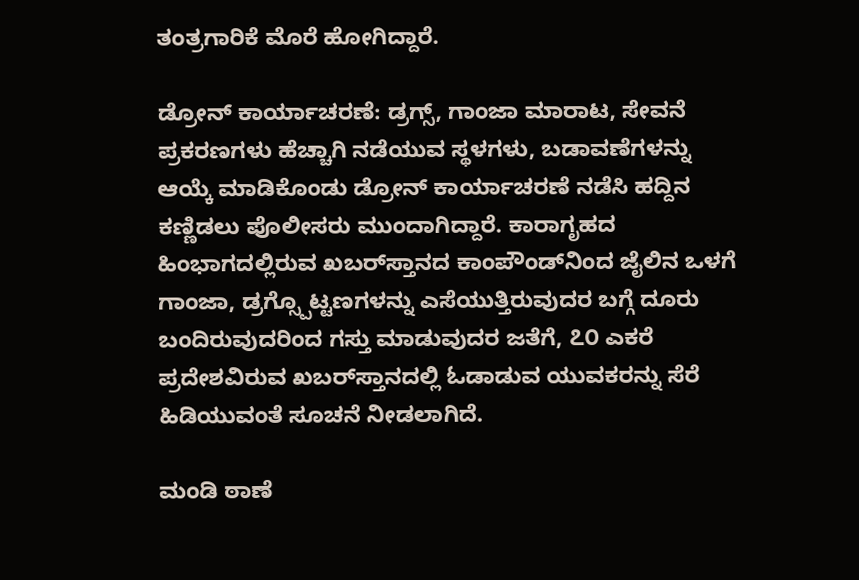ತಂತ್ರಗಾರಿಕೆ ಮೊರೆ ಹೋಗಿದ್ದಾರೆ.

ಡ್ರೋನ್ ಕಾರ್ಯಾಚರಣೆ: ಡ್ರಗ್ಸ್, ಗಾಂಜಾ ಮಾರಾಟ, ಸೇವನೆ ಪ್ರಕರಣಗಳು ಹೆಚ್ಚಾಗಿ ನಡೆಯುವ ಸ್ಥಳಗಳು, ಬಡಾವಣೆಗಳನ್ನು ಆಯ್ಕೆ ಮಾಡಿಕೊಂಡು ಡ್ರೋನ್ ಕಾರ್ಯಾಚರಣೆ ನಡೆಸಿ ಹದ್ದಿನ ಕಣ್ಣಿಡಲು ಪೊಲೀಸರು ಮುಂದಾಗಿದ್ದಾರೆ. ಕಾರಾಗೃಹದ ಹಿಂಭಾಗದಲ್ಲಿರುವ ಖಬರ್‌ಸ್ತಾನದ ಕಾಂಪೌಂಡ್‌ನಿಂದ ಜೈಲಿನ ಒಳಗೆ ಗಾಂಜಾ, ಡ್ರಗ್ಸ್ಪೊಟ್ಟಣಗಳನ್ನು ಎಸೆಯುತ್ತಿರುವುದರ ಬಗ್ಗೆ ದೂರು ಬಂದಿರುವುದರಿಂದ ಗಸ್ತು ಮಾಡುವುದರ ಜತೆಗೆ, ೭೦ ಎಕರೆ ಪ್ರದೇಶವಿರುವ ಖಬರ್‌ಸ್ತಾನದಲ್ಲಿ ಓಡಾಡುವ ಯುವಕರನ್ನು ಸೆರೆ ಹಿಡಿಯುವಂತೆ ಸೂಚನೆ ನೀಡಲಾಗಿದೆ.

ಮಂಡಿ ಠಾಣೆ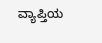ವ್ಯಾಪ್ತಿಯ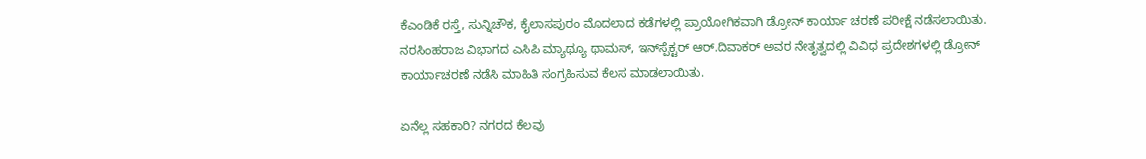ಕೆಎಂಡಿಕೆ ರಸ್ತೆ, ಸುನ್ನಿಚೌಕ, ಕೈಲಾಸಪುರಂ ಮೊದಲಾದ ಕಡೆಗಳಲ್ಲಿ ಪ್ರಾಯೋಗಿಕವಾಗಿ ಡ್ರೋನ್ ಕಾರ್ಯಾ ಚರಣೆ ಪರೀಕ್ಷೆ ನಡೆಸಲಾಯಿತು. ನರಸಿಂಹರಾಜ ವಿಭಾಗದ ಎಸಿಪಿ ಮ್ಯಾಥ್ಯೂ ಥಾಮಸ್, ಇನ್‌ಸ್ಪೆಕ್ಟರ್ ಆರ್.ದಿವಾಕರ್ ಅವರ ನೇತೃತ್ವದಲ್ಲಿ ವಿವಿಧ ಪ್ರದೇಶಗಳಲ್ಲಿ ಡ್ರೋನ್ ಕಾರ್ಯಾಚರಣೆ ನಡೆಸಿ ಮಾಹಿತಿ ಸಂಗ್ರಹಿಸುವ ಕೆಲಸ ಮಾಡಲಾಯಿತು.

ಏನೆಲ್ಲ ಸಹಕಾರಿ? ನಗರದ ಕೆಲವು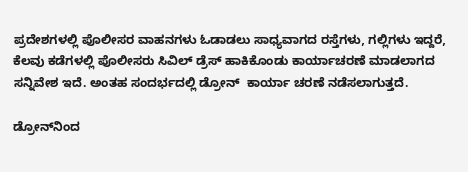ಪ್ರದೇಶಗಳಲ್ಲಿ ಪೊಲೀಸರ ವಾಹನಗಳು ಓಡಾಡಲು ಸಾಧ್ಯವಾಗದ ರಸ್ತೆಗಳು, ಗಲ್ಲಿಗಳು ಇದ್ದರೆ, ಕೆಲವು ಕಡೆಗಳಲ್ಲಿ ಪೊಲೀಸರು ಸಿವಿಲ್ ಡ್ರೆಸ್ ಹಾಕಿಕೊಂಡು ಕಾರ್ಯಾಚರಣೆ ಮಾಡಲಾಗದ ಸನ್ನಿವೇಶ ಇದೆ. ಅಂತಹ ಸಂದರ್ಭದಲ್ಲಿ ಡ್ರೋನ್  ಕಾರ್ಯಾ ಚರಣೆ ನಡೆಸಲಾಗುತ್ತದೆ.

ಡ್ರೋನ್‌ನಿಂದ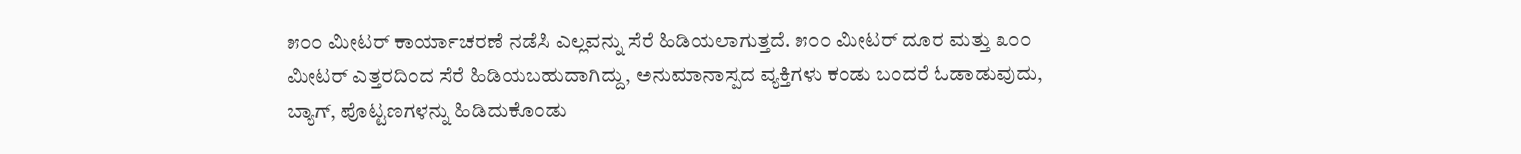೫೦೦ ಮೀಟರ್ ಕಾರ್ಯಾಚರಣೆ ನಡೆಸಿ ಎಲ್ಲವನ್ನು ಸೆರೆ ಹಿಡಿಯಲಾಗುತ್ತದೆ. ೫೦೦ ಮೀಟರ್ ದೂರ ಮತ್ತು ೩೦೦ ಮೀಟರ್ ಎತ್ತರದಿಂದ ಸೆರೆ ಹಿಡಿಯಬಹುದಾಗಿದ್ದು, ಅನುಮಾನಾಸ್ಪದ ವ್ಯಕ್ತಿಗಳು ಕಂಡು ಬಂದರೆ ಓಡಾಡುವುದು, ಬ್ಯಾಗ್, ಪೊಟ್ಟಣಗಳನ್ನು ಹಿಡಿದುಕೊಂಡು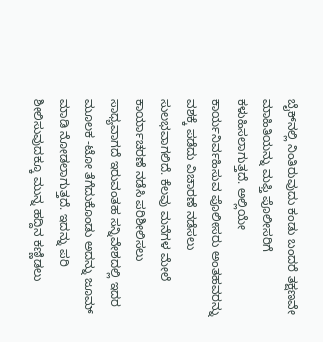ಬೈಕ್‌ನಲ್ಲಿ ನಿಂತಿರುವುದು ಕಂಡು ಬಂದರೆ ತಕ್ಷಣವೇ ಮಾಹಿತಿಯನ್ನು ಮಫ್ತಿ ಪೊಲೀಸರಿಗೆ ಕಳುಹಿಸಲಾಗುತ್ತದೆ. ಅಲ್ಲಿಯೇ ಕಾರ್ಯನಿರ್ವಹಿಸುವ ಪೊಲೀಸರು ಅಂತಹವರನ್ನು ವಶಕ್ಕೆ ಪಡೆದು ವಿಚಾರಣೆ ನಡೆಸಲು ಸುಲಭವಾಗಲಿದೆ. ಕೆಲವು ಮನೆಗಳ ಮೇಲೆ ಕಾರ್ಯಾಚರಣೆ ನಡೆಸಿ ಪರಿಶೀಲಿಸಲು ಸಾಧ್ಯವಾಗದೆ ಇರುವಂತಹ ಸನ್ನಿವೇಶದಲ್ಲಿ ಇದರ ಮೂಲಕ -ಟೋ ತೆಗೆದುಕೊಂಡು ಅದನ್ನು ಜೂಮ್ ಮಾಡಿ ನೋಡಲಾಗುತ್ತದೆ. ಇದನ್ನು ಪರಿ ಶೀಲಿಸುವುದಕ್ಕೂ ಮುನ್ನ ಹದ್ದಿನ ಕಣ್ಣಿಡಲು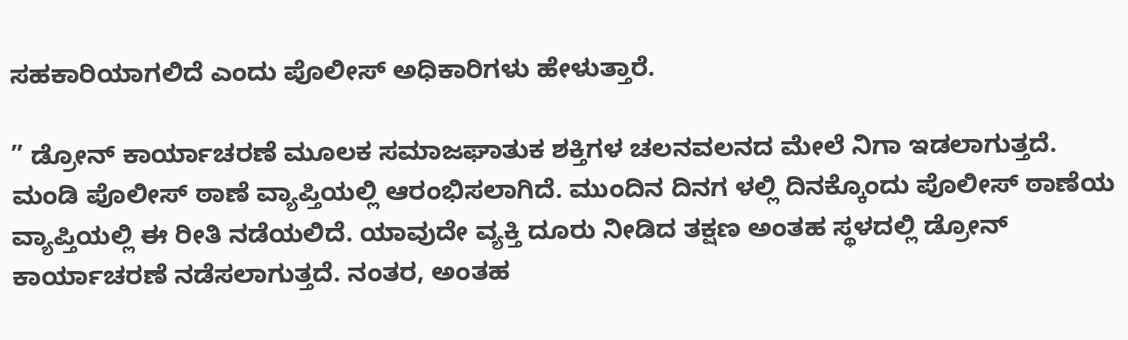ಸಹಕಾರಿಯಾಗಲಿದೆ ಎಂದು ಪೊಲೀಸ್ ಅಧಿಕಾರಿಗಳು ಹೇಳುತ್ತಾರೆ.

” ಡ್ರೋನ್ ಕಾರ್ಯಾಚರಣೆ ಮೂಲಕ ಸಮಾಜಘಾತುಕ ಶಕ್ತಿಗಳ ಚಲನವಲನದ ಮೇಲೆ ನಿಗಾ ಇಡಲಾಗುತ್ತದೆ. ಮಂಡಿ ಪೊಲೀಸ್ ಠಾಣೆ ವ್ಯಾಪ್ತಿಯಲ್ಲಿ ಆರಂಭಿಸಲಾಗಿದೆ. ಮುಂದಿನ ದಿನಗ ಳಲ್ಲಿ ದಿನಕ್ಕೊಂದು ಪೊಲೀಸ್ ಠಾಣೆಯ ವ್ಯಾಪ್ತಿಯಲ್ಲಿ ಈ ರೀತಿ ನಡೆಯಲಿದೆ. ಯಾವುದೇ ವ್ಯಕ್ತಿ ದೂರು ನೀಡಿದ ತಕ್ಷಣ ಅಂತಹ ಸ್ಥಳದಲ್ಲಿ ಡ್ರೋನ್ ಕಾರ್ಯಾಚರಣೆ ನಡೆಸಲಾಗುತ್ತದೆ. ನಂತರ, ಅಂತಹ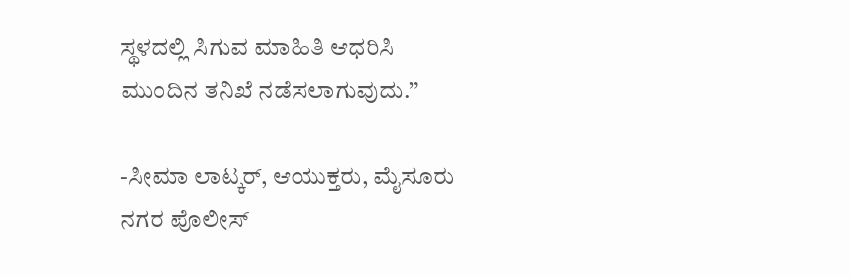ಸ್ಥಳದಲ್ಲಿ ಸಿಗುವ ಮಾಹಿತಿ ಆಧರಿಸಿ ಮುಂದಿನ ತನಿಖೆ ನಡೆಸಲಾಗುವುದು.”

-ಸೀಮಾ ಲಾಟ್ಕರ್, ಆಯುಕ್ತರು, ಮೈಸೂರು ನಗರ ಪೊಲೀಸ್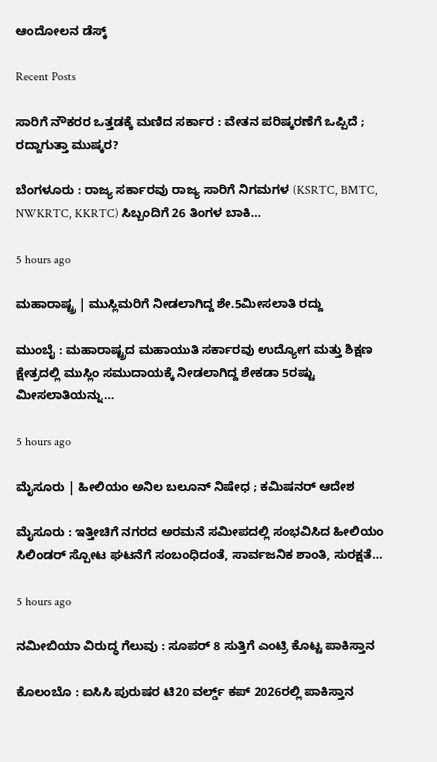ಆಂದೋಲನ ಡೆಸ್ಕ್

Recent Posts

ಸಾರಿಗೆ ನೌಕರರ ಒತ್ತಡಕ್ಕೆ ಮಣಿದ ಸರ್ಕಾರ : ವೇತನ ಪರಿಷ್ಕರಣೆಗೆ ಒಪ್ಪಿದೆ ; ರದ್ದಾಗುತ್ತಾ ಮುಷ್ಕರ?

ಬೆಂಗಳೂರು : ರಾಜ್ಯ ಸರ್ಕಾರವು ರಾಜ್ಯ ಸಾರಿಗೆ ನಿಗಮಗಳ (KSRTC, BMTC, NWKRTC, KKRTC) ಸಿಬ್ಬಂದಿಗೆ 26 ತಿಂಗಳ ಬಾಕಿ…

5 hours ago

ಮಹಾರಾಷ್ಟ್ರ | ಮುಸ್ಲಿಮರಿಗೆ ನೀಡಲಾಗಿದ್ದ ಶೇ.5ಮೀಸಲಾತಿ ರದ್ದು

ಮುಂಬೈ : ಮಹಾರಾಷ್ಟ್ರದ ಮಹಾಯುತಿ ಸರ್ಕಾರವು ಉದ್ಯೋಗ ಮತ್ತು ಶಿಕ್ಷಣ ಕ್ಷೇತ್ರದಲ್ಲಿ ಮುಸ್ಲಿಂ ಸಮುದಾಯಕ್ಕೆ ನೀಡಲಾಗಿದ್ದ ಶೇಕಡಾ 5ರಷ್ಟು ಮೀಸಲಾತಿಯನ್ನು…

5 hours ago

ಮೈಸೂರು | ಹೀಲಿಯಂ ಅನಿಲ ಬಲೂನ್‌ ನಿಷೇಧ ; ಕಮಿಷನರ್‌ ಆದೇಶ

ಮೈಸೂರು : ಇತ್ತೀಚಿಗೆ ನಗರದ ಅರಮನೆ ಸಮೀಪದಲ್ಲಿ ಸಂಭವಿಸಿದ ಹೀಲಿಯಂ ಸಿಲಿಂಡರ್ ಸ್ಪೋಟ ಘಟನೆಗೆ ಸಂಬಂಧಿದಂತೆ, ಸಾರ್ವಜನಿಕ ಶಾಂತಿ, ಸುರಕ್ಷತೆ…

5 hours ago

ನಮೀಬಿಯಾ ವಿರುದ್ಧ ಗೆಲುವು : ಸೂಪರ್‌ 8 ಸುತ್ತಿಗೆ ಎಂಟ್ರಿ ಕೊಟ್ಟ ಪಾಕಿಸ್ತಾನ

ಕೊಲಂಬೊ : ಐಸಿಸಿ ಪುರುಷರ ಟಿ20 ವರ್ಲ್ಡ್ ಕಪ್ 2026ರಲ್ಲಿ ಪಾಕಿಸ್ತಾನ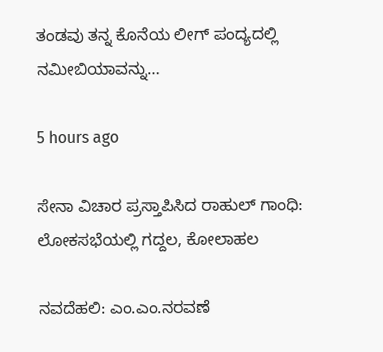ತಂಡವು ತನ್ನ ಕೊನೆಯ ಲೀಗ್ ಪಂದ್ಯದಲ್ಲಿ ನಮೀಬಿಯಾವನ್ನು…

5 hours ago

ಸೇನಾ ವಿಚಾರ ಪ್ರಸ್ತಾಪಿಸಿದ ರಾಹುಲ್‌ ಗಾಂಧಿ: ಲೋಕಸಭೆಯಲ್ಲಿ ಗದ್ದಲ, ಕೋಲಾಹಲ

ನವದೆಹಲಿ: ಎಂ.ಎಂ.ನರವಣೆ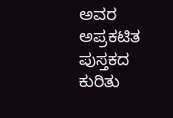ಅವರ ಅಪ್ರಕಟಿತ ಪುಸ್ತಕದ ಕುರಿತು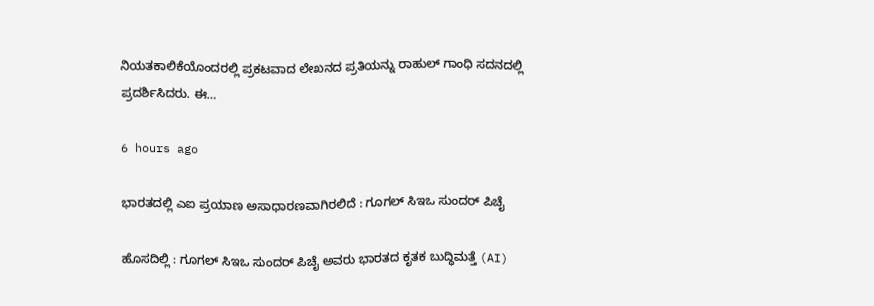ನಿಯತಕಾಲಿಕೆಯೊಂದರಲ್ಲಿ ಪ್ರಕಟವಾದ ಲೇಖನದ ಪ್ರತಿಯನ್ನು ರಾಹುಲ್‌ ಗಾಂಧಿ ಸದನದಲ್ಲಿ ಪ್ರದರ್ಶಿಸಿದರು. ಈ…

6 hours ago

ಭಾರತದಲ್ಲಿ ಎಐ ಪ್ರಯಾಣ ಅಸಾಧಾರಣವಾಗಿರಲಿದೆ : ಗೂಗಲ್‌ ಸಿಇಒ ಸುಂದರ್‌ ಪಿಚೈ

ಹೊಸದಿಲ್ಲಿ : ಗೂಗಲ್ ಸಿಇಒ ಸುಂದರ್ ಪಿಚೈ ಅವರು ಭಾರತದ ಕೃತಕ ಬುದ್ಧಿಮತ್ತೆ (AI)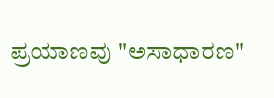ಪ್ರಯಾಣವು "ಅಸಾಧಾರಣ"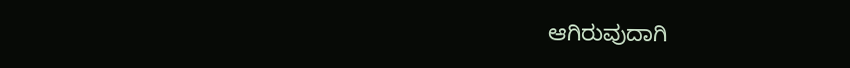ಆಗಿರುವುದಾಗಿ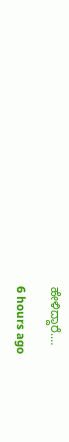ಹೇಳಿದ್ದಾರೆ.…

6 hours ago